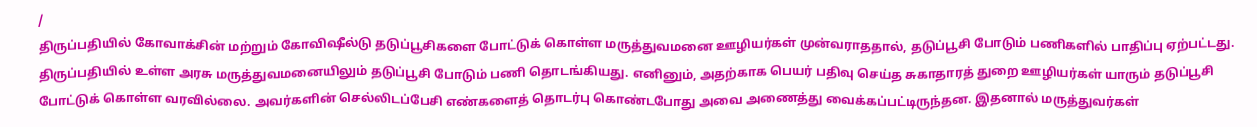/
திருப்பதியில் கோவாக்சின் மற்றும் கோவிஷீல்டு தடுப்பூசிகளை போட்டுக் கொள்ள மருத்துவமனை ஊழியர்கள் முன்வராததால், தடுப்பூசி போடும் பணிகளில் பாதிப்பு ஏற்பட்டது.
திருப்பதியில் உள்ள அரசு மருத்துவமனையிலும் தடுப்பூசி போடும் பணி தொடங்கியது. எனினும், அதற்காக பெயர் பதிவு செய்த சுகாதாரத் துறை ஊழியர்கள் யாரும் தடுப்பூசி போட்டுக் கொள்ள வரவில்லை. அவர்களின் செல்லிடப்பேசி எண்களைத் தொடர்பு கொண்டபோது அவை அணைத்து வைக்கப்பட்டிருந்தன. இதனால் மருத்துவர்கள்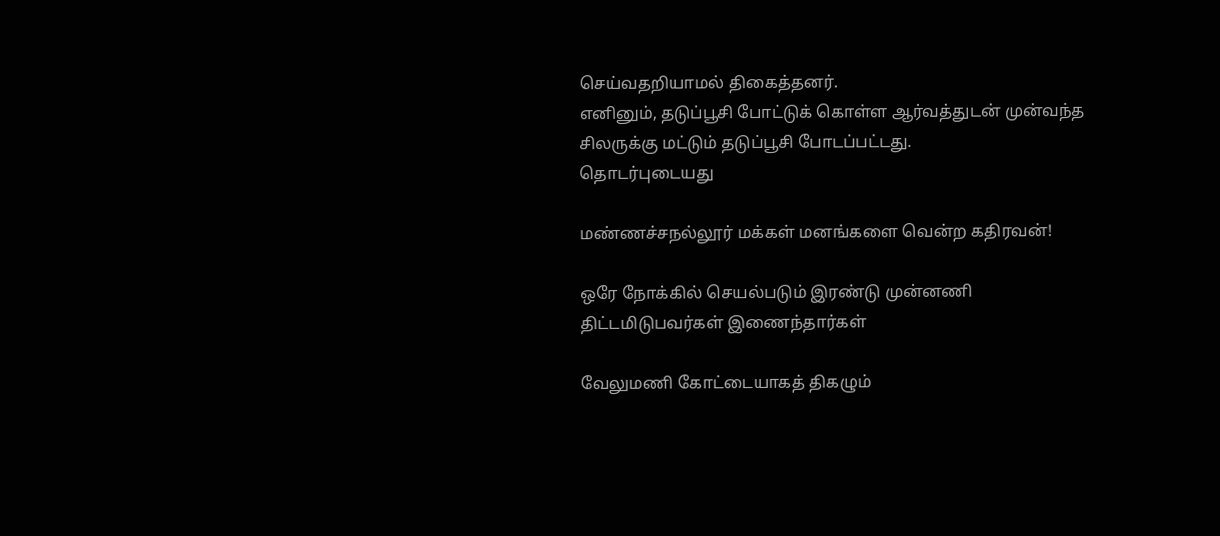செய்வதறியாமல் திகைத்தனர்.
எனினும், தடுப்பூசி போட்டுக் கொள்ள ஆர்வத்துடன் முன்வந்த சிலருக்கு மட்டும் தடுப்பூசி போடப்பட்டது.
தொடர்புடையது

மண்ணச்சநல்லூர் மக்கள் மனங்களை வென்ற கதிரவன்!

ஒரே நோக்கில் செயல்படும் இரண்டு முன்னணி திட்டமிடுபவர்கள் இணைந்தார்கள்

வேலுமணி கோட்டையாகத் திகழும்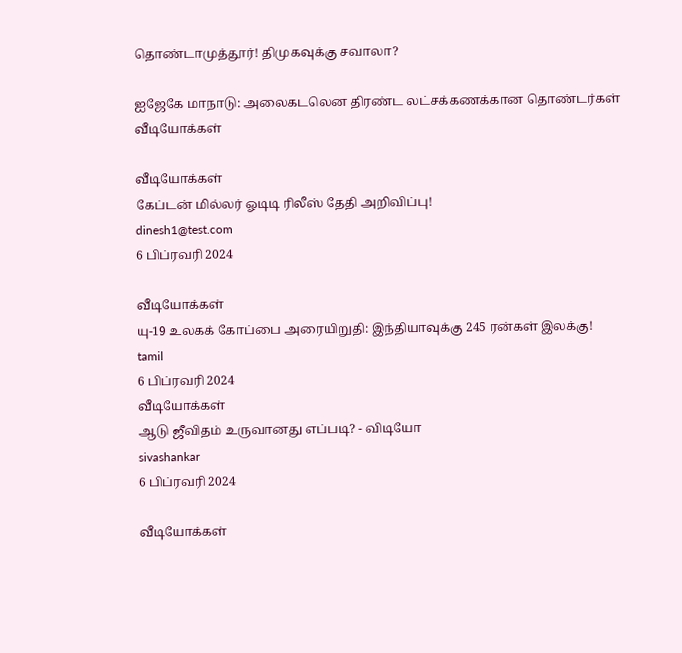தொண்டாமுத்தூர்! திமுகவுக்கு சவாலா?

ஐஜேகே மாநாடு: அலைகடலென திரண்ட லட்சக்கணக்கான தொண்டர்கள்
வீடியோக்கள்

வீடியோக்கள்
கேப்டன் மில்லர் ஓடிடி ரிலீஸ் தேதி அறிவிப்பு!
dinesh1@test.com
6 பிப்ரவரி 2024

வீடியோக்கள்
யு-19 உலகக் கோப்பை அரையிறுதி: இந்தியாவுக்கு 245 ரன்கள் இலக்கு!
tamil
6 பிப்ரவரி 2024
வீடியோக்கள்
ஆடு ஜீவிதம் உருவானது எப்படி? - விடியோ
sivashankar
6 பிப்ரவரி 2024

வீடியோக்கள்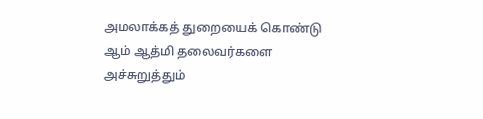அமலாக்கத் துறையைக் கொண்டு ஆம் ஆத்மி தலைவர்களை அச்சுறுத்தும்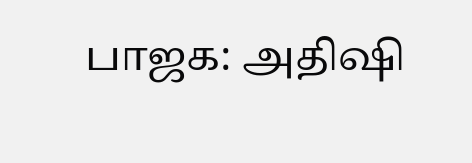பாஜக: அதிஷி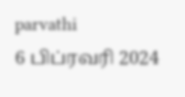parvathi
6 பிப்ரவரி 2024